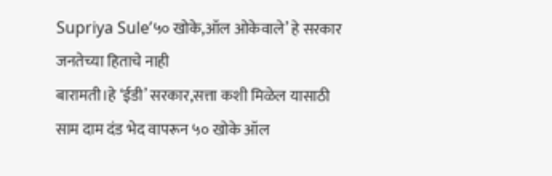Supriya Sule’५० खोके,ऑल ओकेवाले’ हे सरकार जनतेच्या हिताचे नाही
बारामती।हे ‘ईडी’ सरकार,सत्ता कशी मिळेल यासाठी साम दाम दंड भेद वापरून ५० खोके ऑल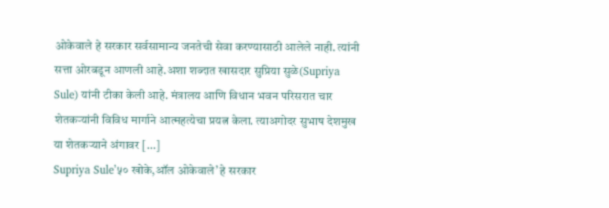ओकेवाले हे सरकार सर्वसामान्य जनतेची सेवा करण्यासाठी आलेले नाही. त्यांनी सत्ता ओरबडून आणली आहे.अशा शब्दात खासदार सुप्रिया सुळे(Supriya Sule) यांनी टीका केली आहे. मंत्रालय आणि विधान भवन परिसरात चार शेतकऱ्यांनी विविध मार्गाने आत्महत्येचा प्रयत्न केला. त्याअगोदर सुभाष देशमुख या शेतकऱ्याने अंगावर […]
Supriya Sule’५० खोके,ऑल ओकेवाले’ हे सरकार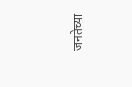जनतेच्या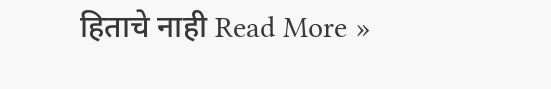हिताचे नाही Read More »